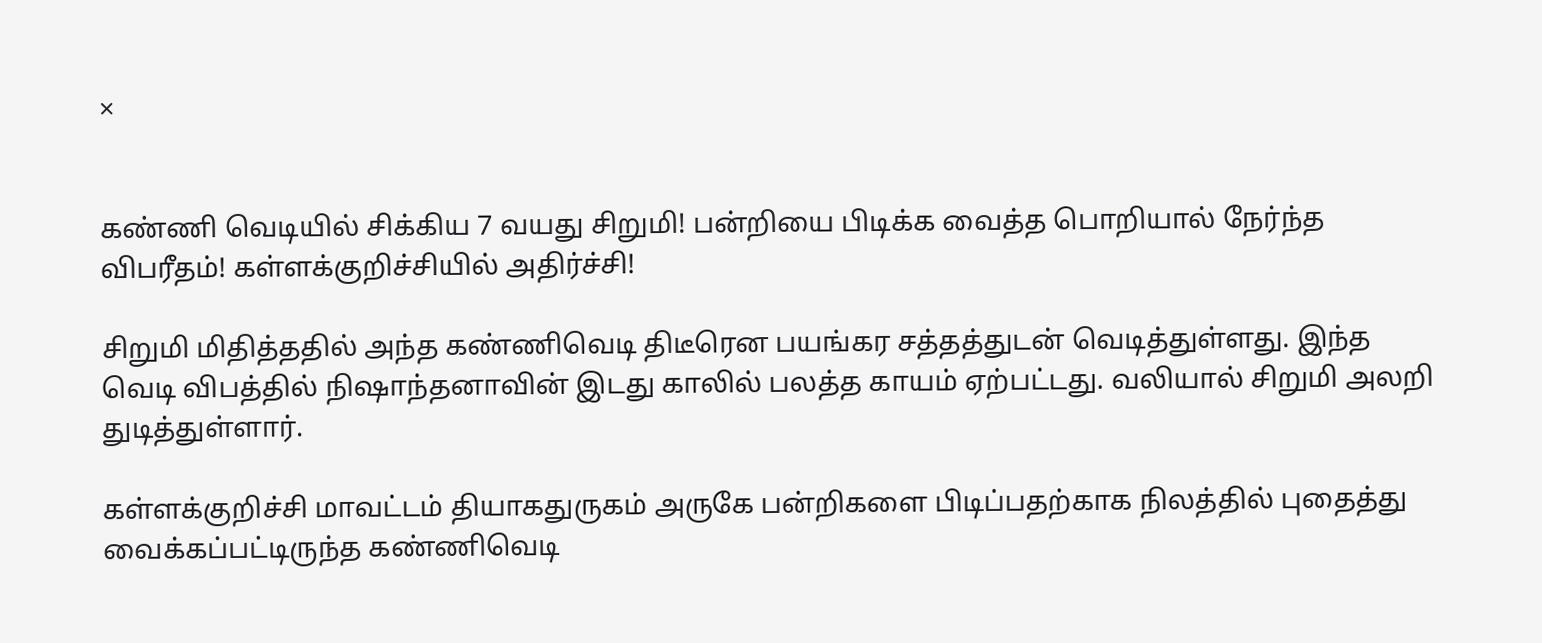×


கண்ணி வெடியில் சிக்கிய 7 வயது சிறுமி! பன்றியை பிடிக்க வைத்த பொறியால் நேர்ந்த விபரீதம்! கள்ளக்குறிச்சியில் அதிர்ச்சி!

சிறுமி மிதித்ததில் அந்த கண்ணிவெடி திடீரென பயங்கர சத்தத்துடன் வெடித்துள்ளது. இந்த வெடி விபத்தில் நிஷாந்தனாவின் இடது காலில் பலத்த காயம் ஏற்பட்டது. வலியால் சிறுமி அலறி துடித்துள்ளார்.

கள்ளக்குறிச்சி மாவட்டம் தியாகதுருகம் அருகே பன்றிகளை பிடிப்பதற்காக நிலத்தில் புதைத்து வைக்கப்பட்டிருந்த கண்ணிவெடி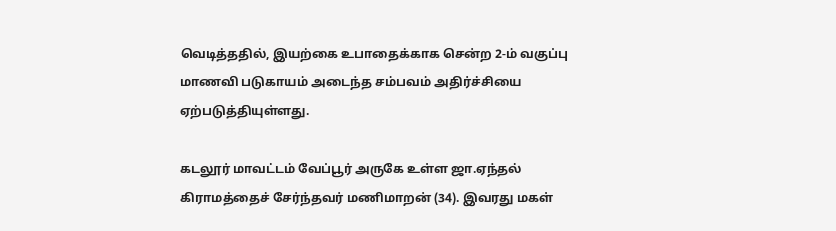வெடித்ததில், இயற்கை உபாதைக்காக சென்ற 2-ம் வகுப்பு மாணவி படுகாயம் அடைந்த சம்பவம் அதிர்ச்சியை ஏற்படுத்தியுள்ளது.

கடலூர் மாவட்டம் வேப்பூர் அருகே உள்ள ஜா.ஏந்தல் கிராமத்தைச் சேர்ந்தவர் மணிமாறன் (34). இவரது மகள்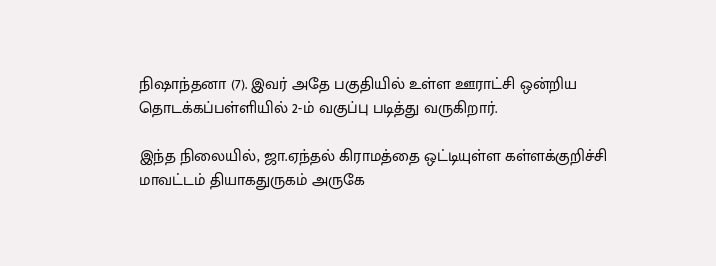நிஷாந்தனா (7). இவர் அதே பகுதியில் உள்ள ஊராட்சி ஒன்றிய தொடக்கப்பள்ளியில் 2-ம் வகுப்பு படித்து வருகிறார்.

இந்த நிலையில், ஜா.ஏந்தல் கிராமத்தை ஒட்டியுள்ள கள்ளக்குறிச்சி மாவட்டம் தியாகதுருகம் அருகே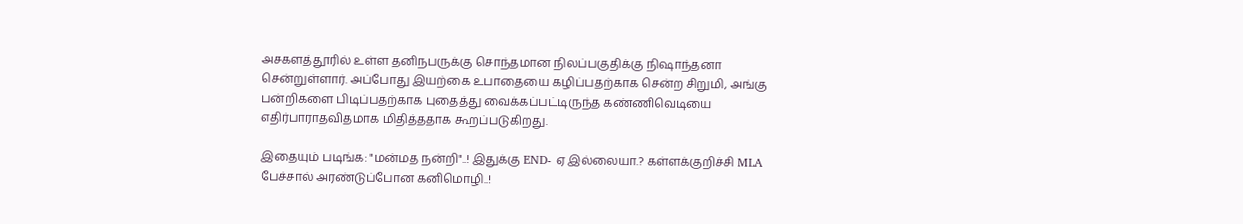அசகளத்தூரில் உள்ள தனிநபருக்கு சொந்தமான நிலப்பகுதிக்கு நிஷாந்தனா சென்றுள்ளார். அப்போது இயற்கை உபாதையை கழிப்பதற்காக சென்ற சிறுமி, அங்கு பன்றிகளை பிடிப்பதற்காக புதைத்து வைக்கப்பட்டிருந்த கண்ணிவெடியை எதிர்பாராதவிதமாக மிதித்ததாக கூறப்படுகிறது.

இதையும் படிங்க: "மன்மத நன்றி"..! இதுக்கு END- ஏ இல்லையா.? கள்ளக்குறிச்சி MLA பேச்சால் அரண்டுப்போன கனிமொழி..!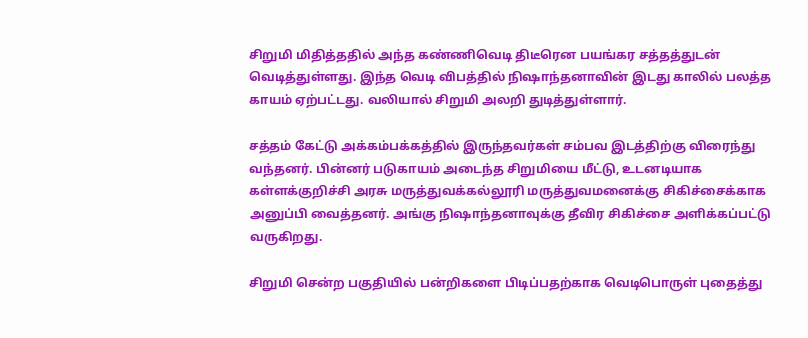சிறுமி மிதித்ததில் அந்த கண்ணிவெடி திடீரென பயங்கர சத்தத்துடன் வெடித்துள்ளது. இந்த வெடி விபத்தில் நிஷாந்தனாவின் இடது காலில் பலத்த காயம் ஏற்பட்டது. வலியால் சிறுமி அலறி துடித்துள்ளார்.

சத்தம் கேட்டு அக்கம்பக்கத்தில் இருந்தவர்கள் சம்பவ இடத்திற்கு விரைந்து வந்தனர். பின்னர் படுகாயம் அடைந்த சிறுமியை மீட்டு, உடனடியாக கள்ளக்குறிச்சி அரசு மருத்துவக்கல்லூரி மருத்துவமனைக்கு சிகிச்சைக்காக அனுப்பி வைத்தனர். அங்கு நிஷாந்தனாவுக்கு தீவிர சிகிச்சை அளிக்கப்பட்டு வருகிறது.

சிறுமி சென்ற பகுதியில் பன்றிகளை பிடிப்பதற்காக வெடிபொருள் புதைத்து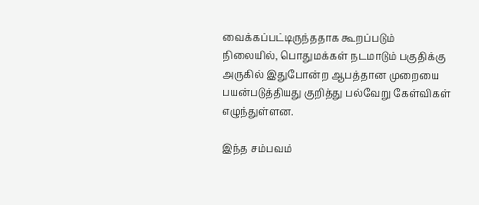வைக்கப்பட்டிருந்ததாக கூறப்படும் நிலையில், பொதுமக்கள் நடமாடும் பகுதிக்கு அருகில் இதுபோன்ற ஆபத்தான முறையை பயன்படுத்தியது குறித்து பல்வேறு கேள்விகள் எழுந்துள்ளன.

இந்த சம்பவம்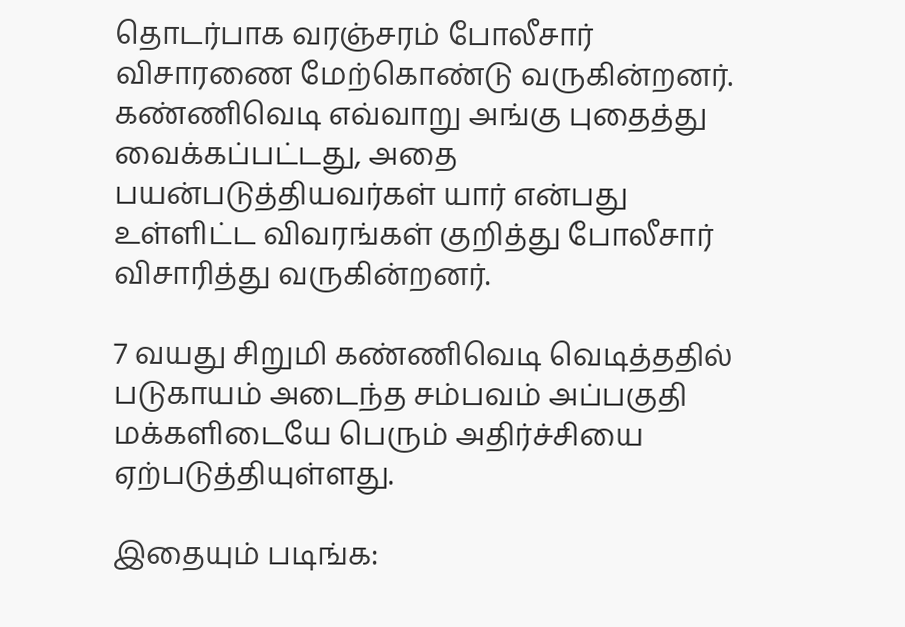தொடர்பாக வரஞ்சரம் போலீசார் விசாரணை மேற்கொண்டு வருகின்றனர். கண்ணிவெடி எவ்வாறு அங்கு புதைத்து வைக்கப்பட்டது, அதை பயன்படுத்தியவர்கள் யார் என்பது உள்ளிட்ட விவரங்கள் குறித்து போலீசார் விசாரித்து வருகின்றனர்.

7 வயது சிறுமி கண்ணிவெடி வெடித்ததில் படுகாயம் அடைந்த சம்பவம் அப்பகுதி மக்களிடையே பெரும் அதிர்ச்சியை ஏற்படுத்தியுள்ளது.

இதையும் படிங்க: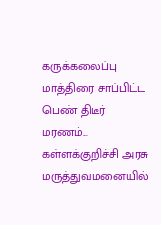கருக்கலைப்பு மாத்திரை சாப்பிட்ட பெண் திடீர் மரணம்... கள்ளக்குறிச்சி அரசு மருத்துவமனையில்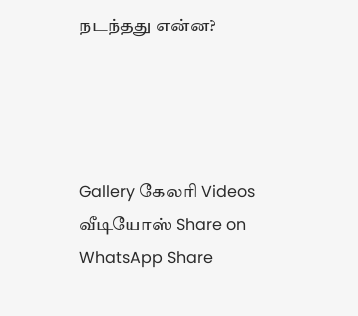நடந்தது என்ன?




Gallery கேலரி Videos வீடியோஸ் Share on WhatsApp Share